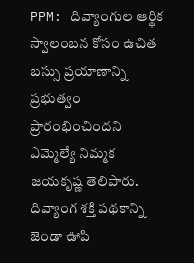PPM: దివ్యాంగుల ఆర్థిక స్వాలంబన కోసం ఉచిత బస్సు ప్రయాణాన్ని ప్రభుత్వం ప్రారంభించిందని ఎమ్మెల్యే నిమ్మక జయకృష్ణ తెలిపారు. దివ్యాంగ శక్తి పథకాన్ని జెండా ఊపి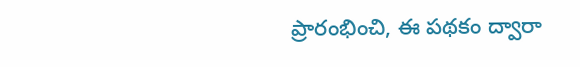ప్రారంభించి, ఈ పథకం ద్వారా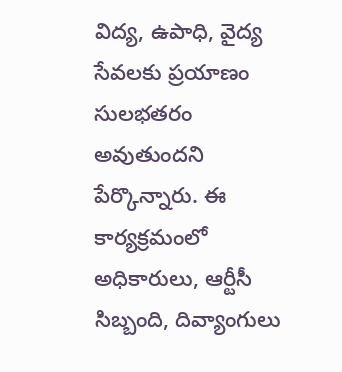విద్య, ఉపాధి, వైద్య సేవలకు ప్రయాణం సులభతరం అవుతుందని పేర్కొన్నారు. ఈ కార్యక్రమంలో అధికారులు, ఆర్టీసీ సిబ్బంది, దివ్యాంగులు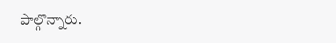పాల్గొన్నారు.